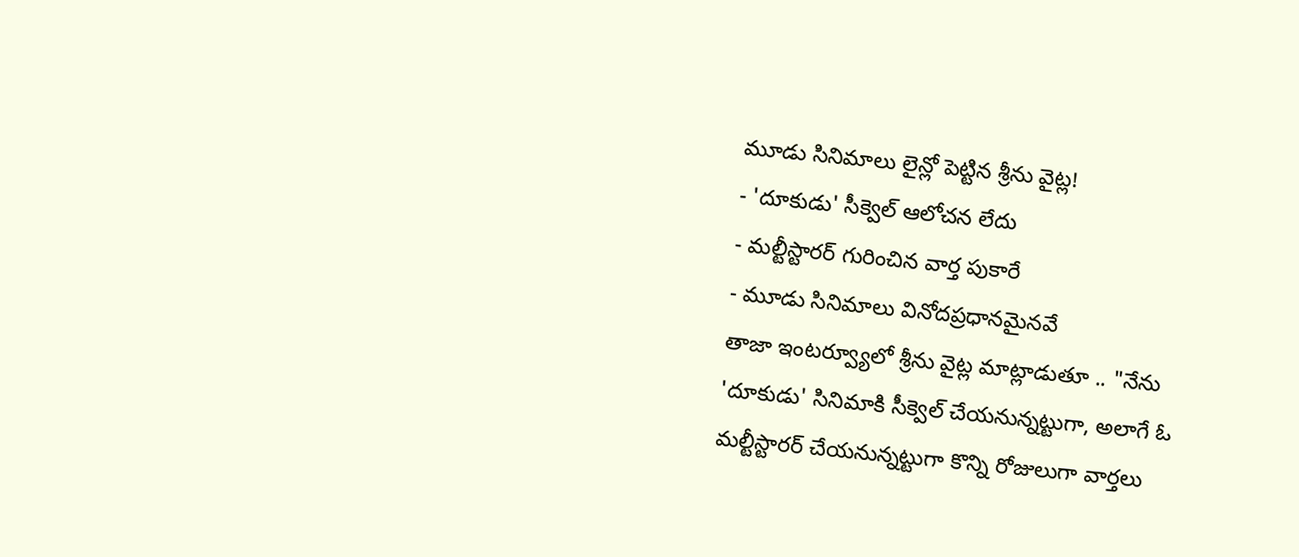మూడు సినిమాలు లైన్లో పెట్టిన శ్రీను వైట్ల!
- 'దూకుడు' సీక్వెల్ ఆలోచన లేదు
- మల్టీస్టారర్ గురించిన వార్త పుకారే
- మూడు సినిమాలు వినోదప్రధానమైనవే
తాజా ఇంటర్వ్యూలో శ్రీను వైట్ల మాట్లాడుతూ .. "నేను 'దూకుడు' సినిమాకి సీక్వెల్ చేయనున్నట్టుగా, అలాగే ఓ మల్టీస్టారర్ చేయనున్నట్టుగా కొన్ని రోజులుగా వార్తలు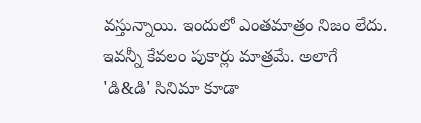వస్తున్నాయి. ఇందులో ఎంతమాత్రం నిజం లేదు. ఇవన్నీ కేవలం పుకార్లు మాత్రమే. అలాగే 'డి&డి' సినిమా కూడా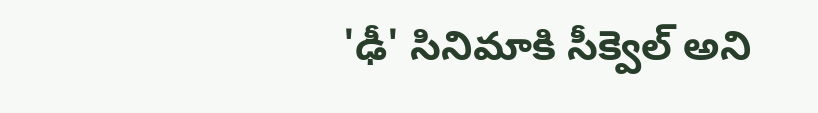'ఢీ' సినిమాకి సీక్వెల్ అని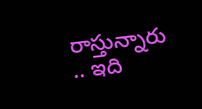రాస్తున్నారు .. ఇది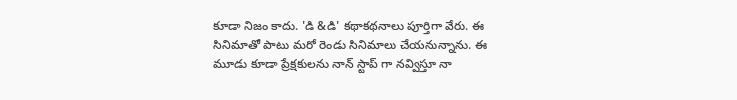కూడా నిజం కాదు. 'డి &డి' కథాకథనాలు పూర్తిగా వేరు. ఈ సినిమాతో పాటు మరో రెండు సినిమాలు చేయనున్నాను. ఈ మూడు కూడా ప్రేక్షకులను నాన్ స్టాప్ గా నవ్విస్తూ నా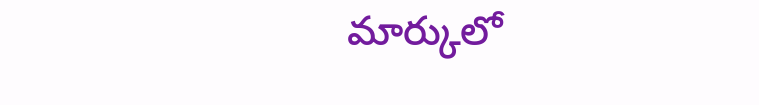మార్కులో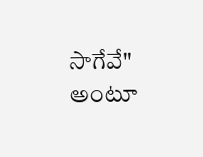సాగేవే" అంటూ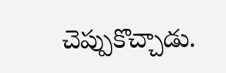చెప్పుకొచ్చాడు.